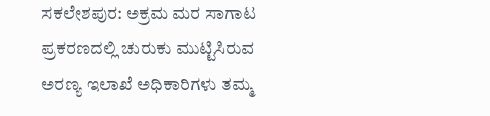ಸಕಲೇಶಪುರ: ಅಕ್ರಮ ಮರ ಸಾಗಾಟ ಪ್ರಕರಣದಲ್ಲಿ ಚುರುಕು ಮುಟ್ಟಿಸಿರುವ ಅರಣ್ಯ ಇಲಾಖೆ ಅಧಿಕಾರಿಗಳು ತಮ್ಮ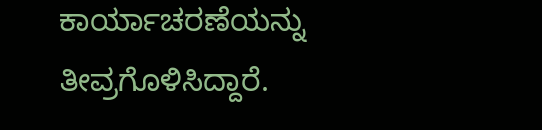ಕಾರ್ಯಾಚರಣೆಯನ್ನು ತೀವ್ರಗೊಳಿಸಿದ್ದಾರೆ.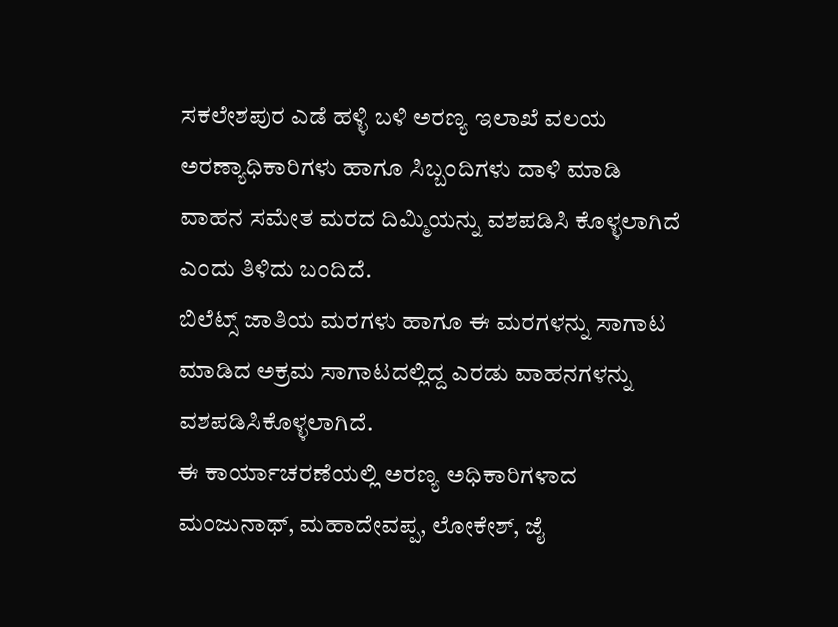ಸಕಲೇಶಪುರ ಎಡೆ ಹಳ್ಳಿ ಬಳಿ ಅರಣ್ಯ ಇಲಾಖೆ ವಲಯ ಅರಣ್ಯಾಧಿಕಾರಿಗಳು ಹಾಗೂ ಸಿಬ್ಬಂದಿಗಳು ದಾಳಿ ಮಾಡಿ ವಾಹನ ಸಮೇತ ಮರದ ದಿಮ್ಮಿಯನ್ನು ವಶಪಡಿಸಿ ಕೊಳ್ಳಲಾಗಿದೆ ಎಂದು ತಿಳಿದು ಬಂದಿದೆ.
ಬಿಲೆಟ್ಸ್ ಜಾತಿಯ ಮರಗಳು ಹಾಗೂ ಈ ಮರಗಳನ್ನು ಸಾಗಾಟ ಮಾಡಿದ ಅಕ್ರಮ ಸಾಗಾಟದಲ್ಲಿದ್ದ ಎರಡು ವಾಹನಗಳನ್ನು ವಶಪಡಿಸಿಕೊಳ್ಳಲಾಗಿದೆ.
ಈ ಕಾರ್ಯಾಚರಣೆಯಲ್ಲಿ ಅರಣ್ಯ ಅಧಿಕಾರಿಗಳಾದ ಮಂಜುನಾಥ್, ಮಹಾದೇವಪ್ಪ, ಲೋಕೇಶ್, ಜೈ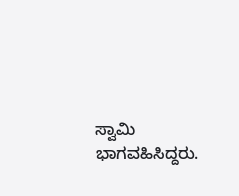ಸ್ವಾಮಿ ಭಾಗವಹಿಸಿದ್ದರು.